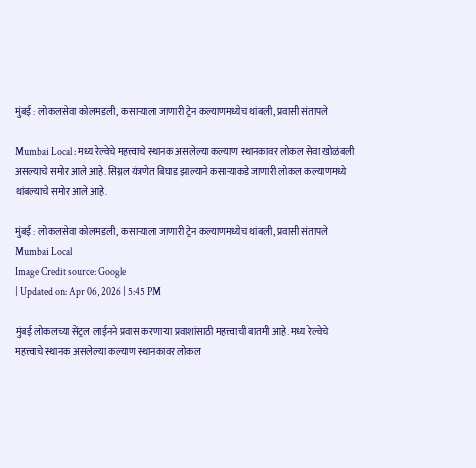मुंबई : लोकलसेवा कोलमडली, कसाऱ्याला जाणारी ट्रेन कल्याणमध्येच थांबली, प्रवासी संतापले

Mumbai Local : मध्य रेल्वेचे महत्त्वाचे स्थानक असलेल्या कल्याण स्थानकावर लोकल सेवा खोळंबली असल्याचे समोर आले आहे. सिग्नल यंत्रणेत बिघाड झाल्याने कसाऱ्याकडे जाणारी लोकल कल्याणमध्ये थांबल्याचे समोर आले आहे.

मुंबई : लोकलसेवा कोलमडली, कसाऱ्याला जाणारी ट्रेन कल्याणमध्येच थांबली, प्रवासी संतापले
Mumbai Local
Image Credit source: Google
| Updated on: Apr 06, 2026 | 5:45 PM

मुंबई लोकलच्या सेंट्रल लाईनने प्रवास करणाऱ्या प्रवाशांसाठी महत्त्वाची बातमी आहे. मध्य रेल्वेचे महत्त्वाचे स्थानक असलेल्या कल्याण स्थानकावर लोकल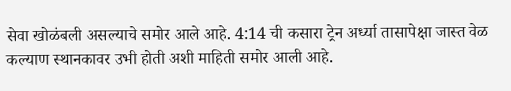सेवा खोळंबली असल्याचे समोर आले आहे. 4:14 ची कसारा ट्रेन अर्ध्या तासापेक्षा जास्त वेळ कल्याण स्थानकावर उभी होती अशी माहिती समोर आली आहे.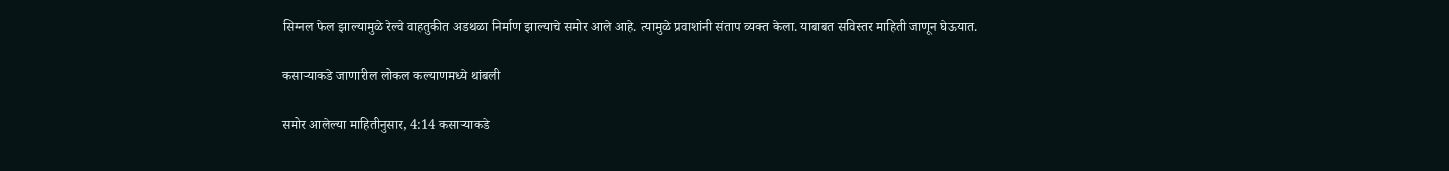सिग्नल फेल झाल्यामुळे रेल्वे वाहतुकीत अडथळा निर्माण झाल्याचे समोर आले आहे. त्यामुळे प्रवाशांनी संताप व्यक्त केला. याबाबत सविस्तर माहिती जाणून घेऊयात.

कसाऱ्याकडे जाणारील लोकल कल्याणमध्ये थांबली

समोर आलेल्या माहितीनुसार, 4:14 कसाऱ्याकडे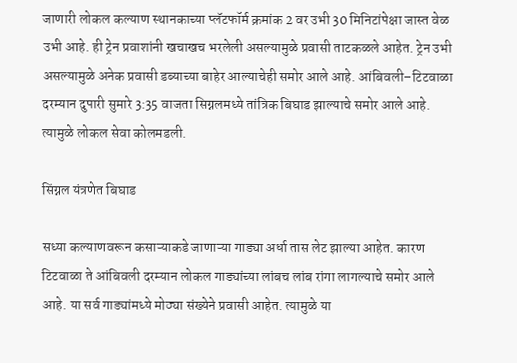जाणारी लोकल कल्याण स्थानकाच्या प्लॅटफॉर्म क्रमांक 2 वर उभी 30 मिनिटांपेक्षा जास्त वेळ उभी आहे. ही ट्रेन प्रवाशांनी खचाखच भरलेली असल्यामुळे प्रवासी ताटकळले आहेत. ट्रेन उभी असल्यामुळे अनेक प्रवासी डब्याच्या बाहेर आल्याचेही समोर आले आहे. आंबिवली–टिटवाळा दरम्यान दुपारी सुमारे 3:35 वाजता सिग्नलमध्ये तांत्रिक बिघाड झाल्याचे समोर आले आहे. त्यामुळे लोकल सेवा कोलमडली.

सिंग्नल यंत्रणेत बिघाड

सध्या कल्याणवरून कसाऱ्याकडे जाणाऱ्या गाड्या अर्धा तास लेट झाल्या आहेत. कारण टिटवाळा ते आंबिवली दरम्यान लोकल गाड्यांच्या लांबच लांब रांगा लागल्याचे समोर आले आहे. या सर्व गाड्यांमध्ये मोठ्या संख्येने प्रवासी आहेत. त्यामुळे या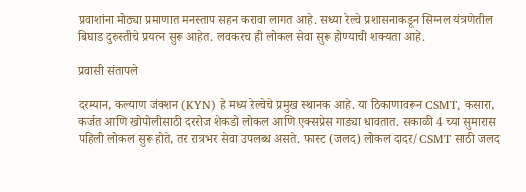प्रवाशांना मोठ्या प्रमाणात मनस्ताप सहन करावा लागत आहे. सध्या रेल्वे प्रशासनाकडून सिग्नल यंत्रणेतील बिघाड दुरुस्तीचे प्रयत्न सुरू आहेत. लवकरच ही लोकल सेवा सुरू होण्याची शक्यता आहे.

प्रवासी संतापले

दरम्यान, कल्याण जंक्शन (KYN) हे मध्य रेल्वेचे प्रमुख स्थानक आहे. या ठिकाणावरून CSMT, कसारा, कर्जत आणि खोपोलीसाठी दररोज शेकडो लोकल आणि एक्सप्रेस गाड्या धावतात. सकाळी 4 च्या सुमारास पहिली लोकल सुरू होते, तर रात्रभर सेवा उपलब्ध असते. फास्ट (जलद) लोकल दादर/CSMT साठी जलद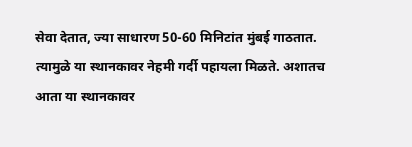सेवा देतात, ज्या साधारण 50-60 मिनिटांत मुंबई गाठतात. त्यामुळे या स्थानकावर नेहमी गर्दी पहायला मिळते. अशातच आता या स्थानकावर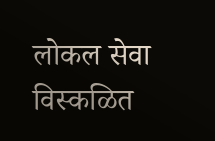लोकल सेवा विस्कळित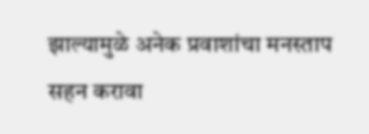झाल्यामुळे अनेक प्रवाशांचा मनस्ताप सहन करावा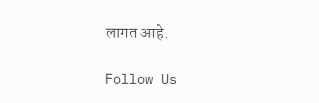लागत आहे.

Follow Us